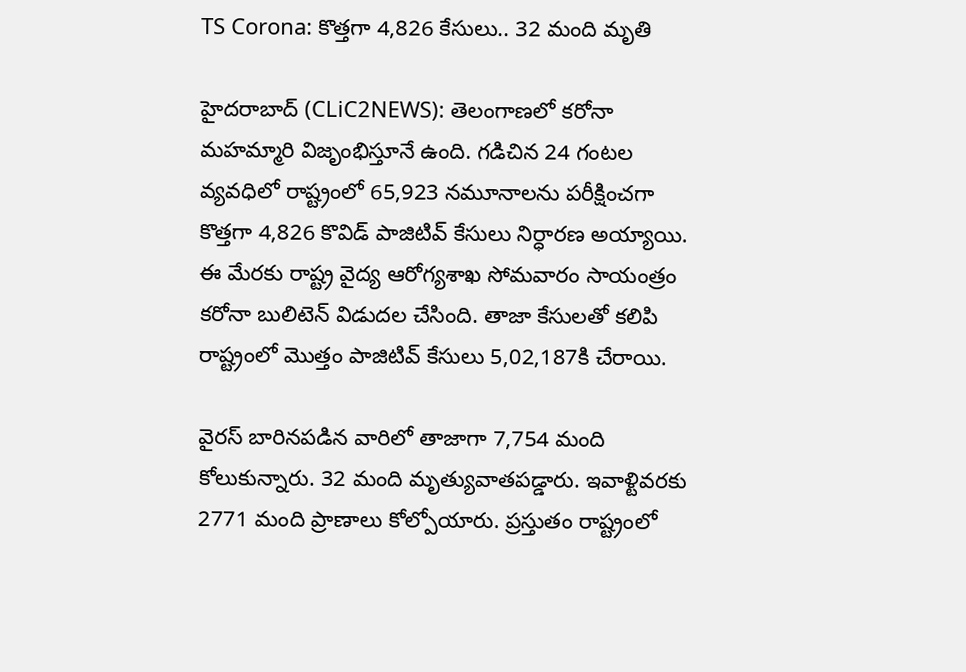TS Corona: కొత్తగా 4,826 కేసులు.. 32 మంది మృతి

హైదరాబాద్‌ (CLiC2NEWS): తెలంగాణలో క‌రోనా మ‌హ‌మ్మారి విజృంభిస్తూనే ఉంది. గడిచిన 24 గంటల వ్యవధిలో రాష్ట్రంలో 65,923 నమూనాల‌ను ప‌రీక్షించ‌గా కొత్తగా 4,826 కొవిడ్‌ పాజిటివ్‌ కేసులు నిర్ధార‌ణ అయ్యాయి. ఈ మేర‌కు రాష్ట్ర వైద్య ఆరోగ్య‌శాఖ సోమ‌వారం సాయంత్రం కరోనా బులిటెన్ విడుద‌ల చేసింది. తాజా కేసుల‌తో క‌లిపి రాష్ట్రంలో మొత్తం పాజిటివ్‌ కేసులు 5,02,187కి చేరాయి.

వైరస్‌ బారినపడిన వారిలో తాజాగా 7,754 మంది కోలుకున్నారు. 32 మంది మృత్యువాతపడ్డారు. ఇవాళ్టివరకు 2771 మంది ప్రాణాలు కోల్పోయారు. ప్ర‌స్తుతం రాష్ట్రంలో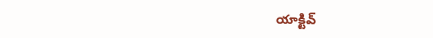యాక్టివ్‌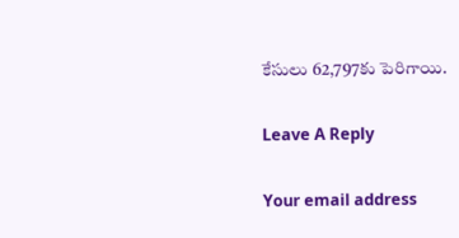కేసులు 62,797కు పెరిగాయి.

Leave A Reply

Your email address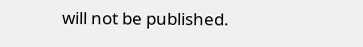will not be published.